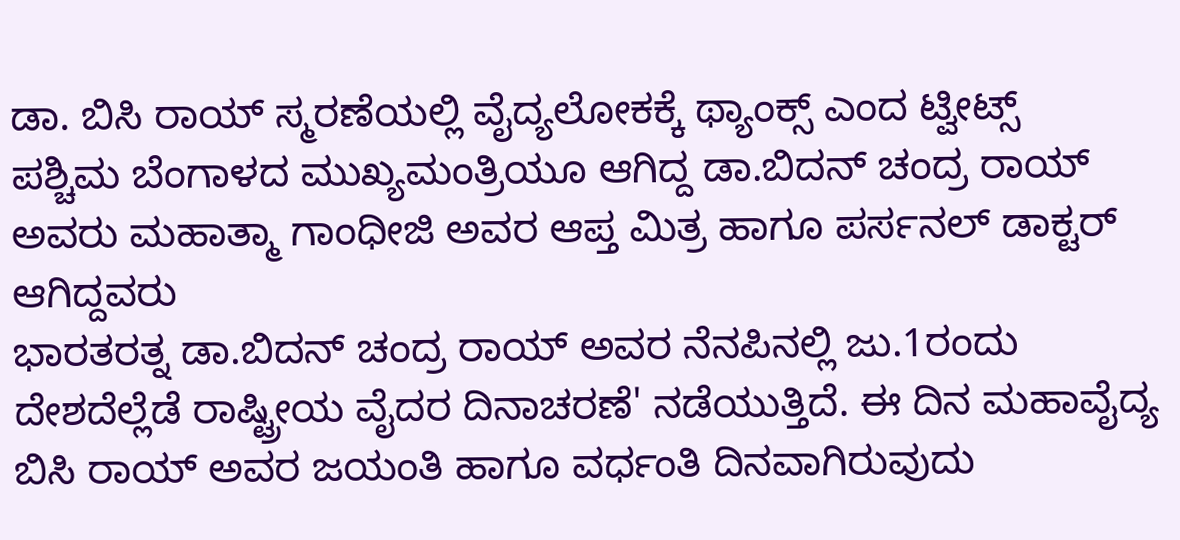ಡಾ. ಬಿಸಿ ರಾಯ್ ಸ್ಮರಣೆಯಲ್ಲಿ ವೈದ್ಯಲೋಕಕ್ಕೆ ಥ್ಯಾಂಕ್ಸ್ ಎಂದ ಟ್ವೀಟ್ಸ್
ಪಶ್ಚಿಮ ಬೆಂಗಾಳದ ಮುಖ್ಯಮಂತ್ರಿಯೂ ಆಗಿದ್ದ ಡಾ.ಬಿದನ್ ಚಂದ್ರ ರಾಯ್ ಅವರು ಮಹಾತ್ಮಾ ಗಾಂಧೀಜಿ ಅವರ ಆಪ್ತ ಮಿತ್ರ ಹಾಗೂ ಪರ್ಸನಲ್ ಡಾಕ್ಟರ್ ಆಗಿದ್ದವರು
ಭಾರತರತ್ನ ಡಾ.ಬಿದನ್ ಚಂದ್ರ ರಾಯ್ ಅವರ ನೆನಪಿನಲ್ಲಿ ಜು.1ರಂದು ದೇಶದೆಲ್ಲೆಡೆ ರಾಷ್ಟ್ರೀಯ ವೈದರ ದಿನಾಚರಣೆ' ನಡೆಯುತ್ತಿದೆ. ಈ ದಿನ ಮಹಾವೈದ್ಯ ಬಿಸಿ ರಾಯ್ ಅವರ ಜಯಂತಿ ಹಾಗೂ ವರ್ಧಂತಿ ದಿನವಾಗಿರುವುದು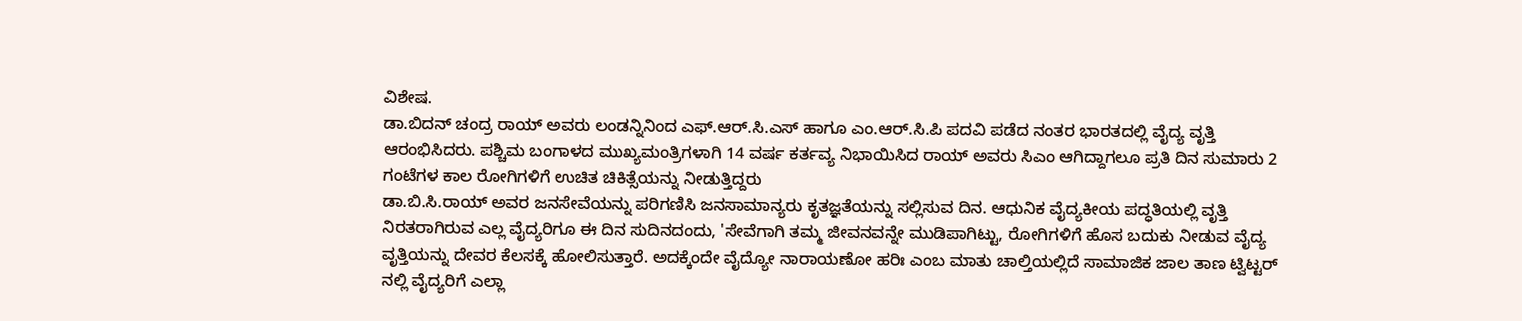ವಿಶೇಷ.
ಡಾ.ಬಿದನ್ ಚಂದ್ರ ರಾಯ್ ಅವರು ಲಂಡನ್ನಿನಿಂದ ಎಫ್.ಆರ್.ಸಿ.ಎಸ್ ಹಾಗೂ ಎಂ.ಆರ್.ಸಿ.ಪಿ ಪದವಿ ಪಡೆದ ನಂತರ ಭಾರತದಲ್ಲಿ ವೈದ್ಯ ವೃತ್ತಿ ಆರಂಭಿಸಿದರು. ಪಶ್ಚಿಮ ಬಂಗಾಳದ ಮುಖ್ಯಮಂತ್ರಿಗಳಾಗಿ 14 ವರ್ಷ ಕರ್ತವ್ಯ ನಿಭಾಯಿಸಿದ ರಾಯ್ ಅವರು ಸಿಎಂ ಆಗಿದ್ದಾಗಲೂ ಪ್ರತಿ ದಿನ ಸುಮಾರು 2 ಗಂಟೆಗಳ ಕಾಲ ರೋಗಿಗಳಿಗೆ ಉಚಿತ ಚಿಕಿತ್ಸೆಯನ್ನು ನೀಡುತ್ತಿದ್ದರು
ಡಾ.ಬಿ.ಸಿ.ರಾಯ್ ಅವರ ಜನಸೇವೆಯನ್ನು ಪರಿಗಣಿಸಿ ಜನಸಾಮಾನ್ಯರು ಕೃತಜ್ಞತೆಯನ್ನು ಸಲ್ಲಿಸುವ ದಿನ. ಆಧುನಿಕ ವೈದ್ಯಕೀಯ ಪದ್ಧತಿಯಲ್ಲಿ ವೃತ್ತಿ ನಿರತರಾಗಿರುವ ಎಲ್ಲ ವೈದ್ಯರಿಗೂ ಈ ದಿನ ಸುದಿನದಂದು, 'ಸೇವೆಗಾಗಿ ತಮ್ಮ ಜೀವನವನ್ನೇ ಮುಡಿಪಾಗಿಟ್ಟು, ರೋಗಿಗಳಿಗೆ ಹೊಸ ಬದುಕು ನೀಡುವ ವೈದ್ಯ ವೃತ್ತಿಯನ್ನು ದೇವರ ಕೆಲಸಕ್ಕೆ ಹೋಲಿಸುತ್ತಾರೆ. ಅದಕ್ಕೆಂದೇ ವೈದ್ಯೋ ನಾರಾಯಣೋ ಹರಿಃ ಎಂಬ ಮಾತು ಚಾಲ್ತಿಯಲ್ಲಿದೆ ಸಾಮಾಜಿಕ ಜಾಲ ತಾಣ ಟ್ವಿಟ್ಟರ್ ನಲ್ಲಿ ವೈದ್ಯರಿಗೆ ಎಲ್ಲಾ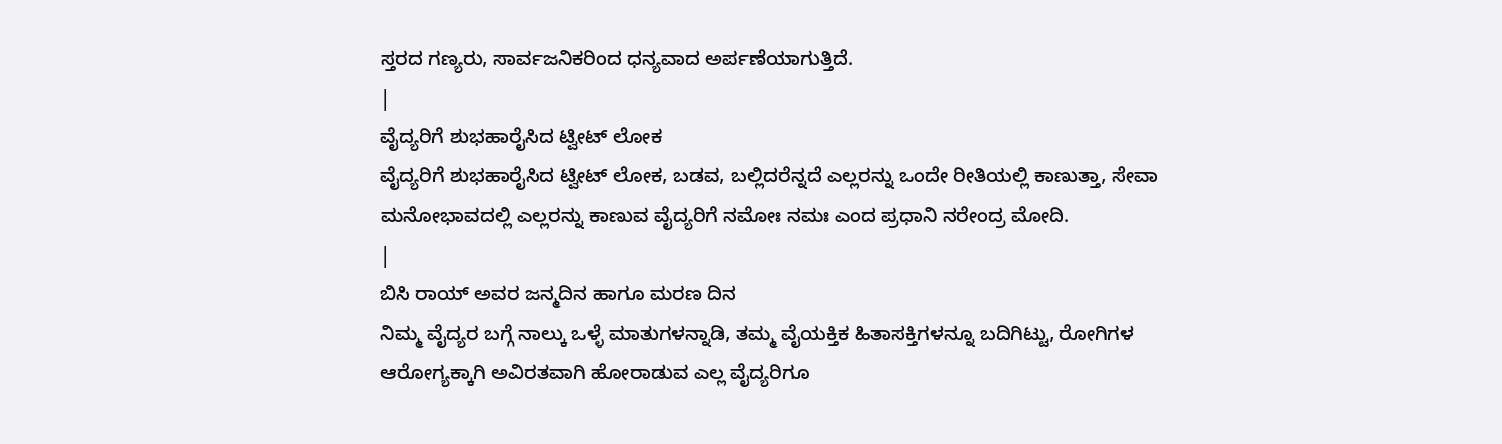ಸ್ತರದ ಗಣ್ಯರು, ಸಾರ್ವಜನಿಕರಿಂದ ಧನ್ಯವಾದ ಅರ್ಪಣೆಯಾಗುತ್ತಿದೆ.
|
ವೈದ್ಯರಿಗೆ ಶುಭಹಾರೈಸಿದ ಟ್ವೀಟ್ ಲೋಕ
ವೈದ್ಯರಿಗೆ ಶುಭಹಾರೈಸಿದ ಟ್ವೀಟ್ ಲೋಕ, ಬಡವ, ಬಲ್ಲಿದರೆನ್ನದೆ ಎಲ್ಲರನ್ನು ಒಂದೇ ರೀತಿಯಲ್ಲಿ ಕಾಣುತ್ತಾ, ಸೇವಾ ಮನೋಭಾವದಲ್ಲಿ ಎಲ್ಲರನ್ನು ಕಾಣುವ ವೈದ್ಯರಿಗೆ ನಮೋಃ ನಮಃ ಎಂದ ಪ್ರಧಾನಿ ನರೇಂದ್ರ ಮೋದಿ.
|
ಬಿಸಿ ರಾಯ್ ಅವರ ಜನ್ಮದಿನ ಹಾಗೂ ಮರಣ ದಿನ
ನಿಮ್ಮ ವೈದ್ಯರ ಬಗ್ಗೆ ನಾಲ್ಕು ಒಳ್ಳೆ ಮಾತುಗಳನ್ನಾಡಿ, ತಮ್ಮ ವೈಯಕ್ತಿಕ ಹಿತಾಸಕ್ತಿಗಳನ್ನೂ ಬದಿಗಿಟ್ಟು, ರೋಗಿಗಳ ಆರೋಗ್ಯಕ್ಕಾಗಿ ಅವಿರತವಾಗಿ ಹೋರಾಡುವ ಎಲ್ಲ ವೈದ್ಯರಿಗೂ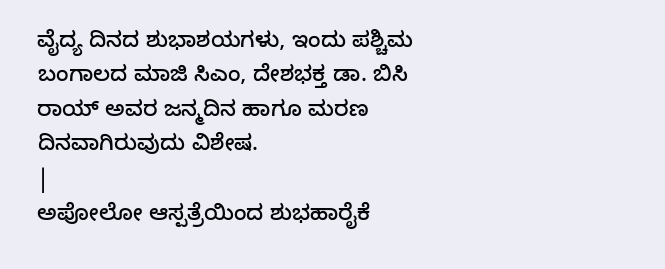ವೈದ್ಯ ದಿನದ ಶುಭಾಶಯಗಳು, ಇಂದು ಪಶ್ಚಿಮ ಬಂಗಾಲದ ಮಾಜಿ ಸಿಎಂ, ದೇಶಭಕ್ತ ಡಾ. ಬಿಸಿ ರಾಯ್ ಅವರ ಜನ್ಮದಿನ ಹಾಗೂ ಮರಣ ದಿನವಾಗಿರುವುದು ವಿಶೇಷ.
|
ಅಪೋಲೋ ಆಸ್ಪತ್ರೆಯಿಂದ ಶುಭಹಾರೈಕೆ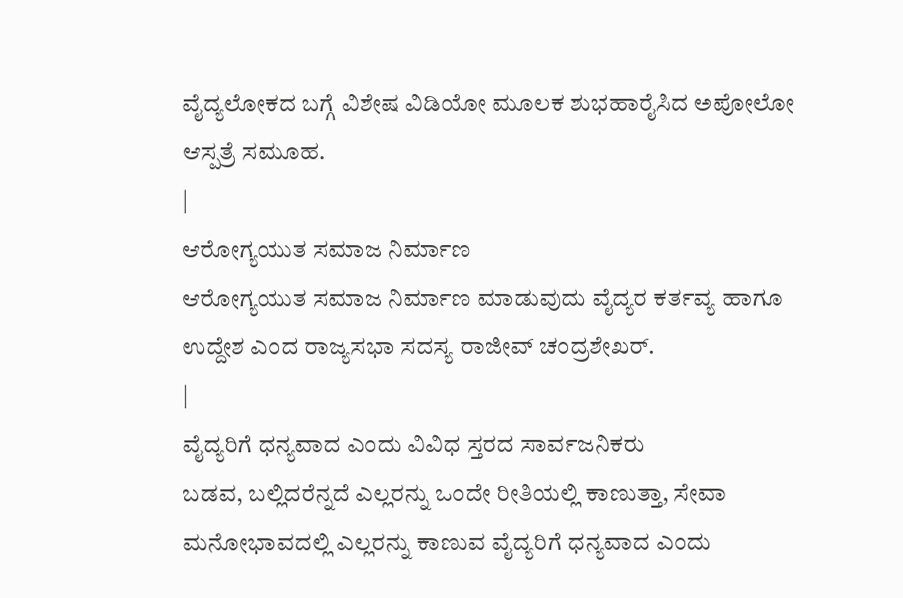ವೈದ್ಯಲೋಕದ ಬಗ್ಗೆ ವಿಶೇಷ ವಿಡಿಯೋ ಮೂಲಕ ಶುಭಹಾರೈಸಿದ ಅಪೋಲೋ ಆಸ್ಪತ್ರೆ ಸಮೂಹ.
|
ಆರೋಗ್ಯಯುತ ಸಮಾಜ ನಿರ್ಮಾಣ
ಆರೋಗ್ಯಯುತ ಸಮಾಜ ನಿರ್ಮಾಣ ಮಾಡುವುದು ವೈದ್ಯರ ಕರ್ತವ್ಯ ಹಾಗೂ ಉದ್ದೇಶ ಎಂದ ರಾಜ್ಯಸಭಾ ಸದಸ್ಯ ರಾಜೀವ್ ಚಂದ್ರಶೇಖರ್.
|
ವೈದ್ಯರಿಗೆ ಧನ್ಯವಾದ ಎಂದು ವಿವಿಧ ಸ್ತರದ ಸಾರ್ವಜನಿಕರು
ಬಡವ, ಬಲ್ಲಿದರೆನ್ನದೆ ಎಲ್ಲರನ್ನು ಒಂದೇ ರೀತಿಯಲ್ಲಿ ಕಾಣುತ್ತಾ, ಸೇವಾ ಮನೋಭಾವದಲ್ಲಿ ಎಲ್ಲರನ್ನು ಕಾಣುವ ವೈದ್ಯರಿಗೆ ಧನ್ಯವಾದ ಎಂದು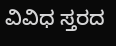ವಿವಿಧ ಸ್ತರದ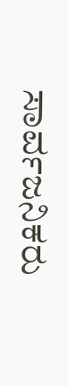ಸಾರ್ವಜನಿಕರು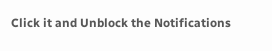Click it and Unblock the Notifications